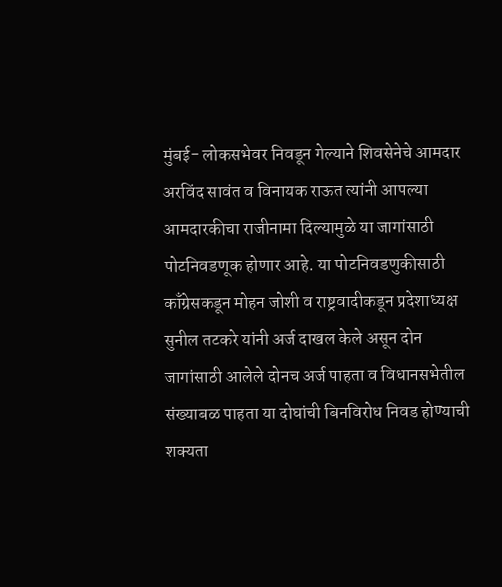मुंबई- लोकसभेवर निवडून गेल्याने शिवसेनेचे आमदार अरविंद सावंत व विनायक राऊत त्यांनी आपल्या आमदारकीचा राजीनामा दिल्यामुळे या जागांसाठी पोटनिवडणूक होणार आहे. या पोटनिवडणुकीसाठी काँग्रेसकडून मोहन जोशी व राष्ट्रवादीकडून प्रदेशाध्यक्ष सुनील तटकरे यांनी अर्ज दाखल केले असून दोन जागांसाठी आलेले दोनच अर्ज पाहता व विधानसभेतील संख्याबळ पाहता या दोघांची बिनविरोध निवड होण्याची शक्यता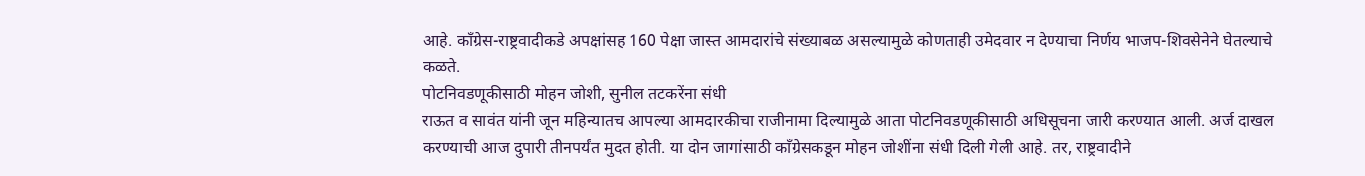आहे. काँग्रेस-राष्ट्रवादीकडे अपक्षांसह 160 पेक्षा जास्त आमदारांचे संख्याबळ असल्यामुळे कोणताही उमेदवार न देण्याचा निर्णय भाजप-शिवसेनेने घेतल्याचे कळते.
पोटनिवडणूकीसाठी मोहन जोशी, सुनील तटकरेंना संधी
राऊत व सावंत यांनी जून महिन्यातच आपल्या आमदारकीचा राजीनामा दिल्यामुळे आता पोटनिवडणूकीसाठी अधिसूचना जारी करण्यात आली. अर्ज दाखल करण्याची आज दुपारी तीनपर्यंत मुदत होती. या दोन जागांसाठी काँग्रेसकडून मोहन जोशींना संधी दिली गेली आहे. तर, राष्ट्रवादीने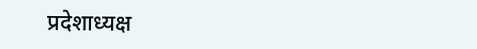प्रदेशाध्यक्ष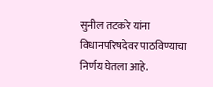सुनील तटकरे यांना विधानपरिषदेवर पाठविण्याचा निर्णय घेतला आहे.